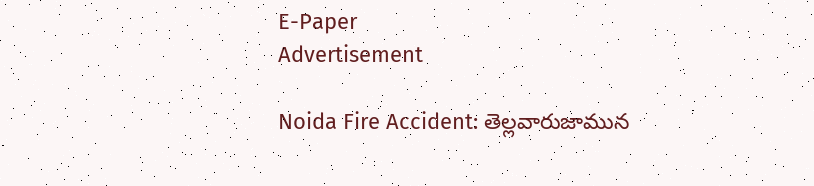E-Paper
Advertisement

Noida Fire Accident: తెల్లవారుజామున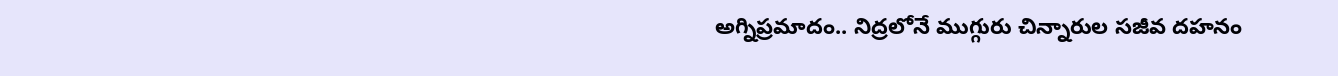అగ్నిప్రమాదం.. నిద్రలోనే ముగ్గురు చిన్నారుల సజీవ దహనం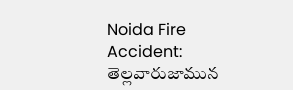Noida Fire Accident: తెల్లవారుజామున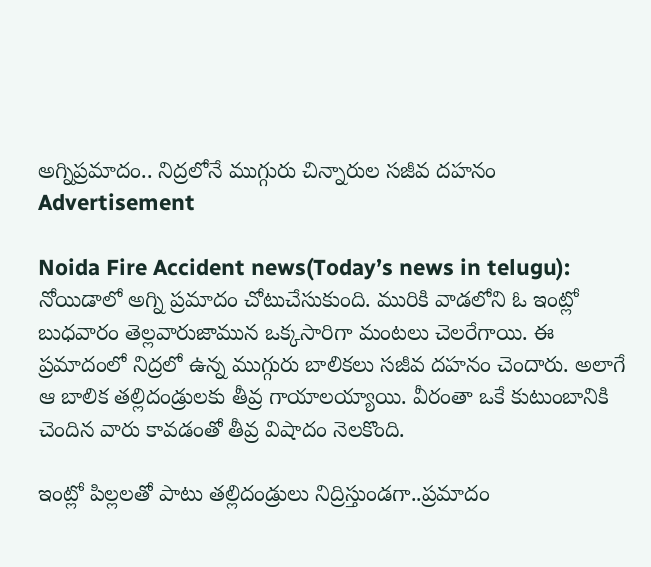అగ్నిప్రమాదం.. నిద్రలోనే ముగ్గురు చిన్నారుల సజీవ దహనం
Advertisement

Noida Fire Accident news(Today’s news in telugu): నోయిడాలో అగ్ని ప్రమాదం చోటుచేసుకుంది. మురికి వాడలోని ఓ ఇంట్లో బుధవారం తెల్లవారుజామున ఒక్కసారిగా మంటలు చెలరేగాయి. ఈ ప్రమాదంలో నిద్రలో ఉన్న ముగ్గురు బాలికలు సజీవ దహనం చెందారు. అలాగే ఆ బాలిక తల్లిదండ్రులకు తీవ్ర గాయాలయ్యాయి. వీరంతా ఒకే కుటుంబానికి చెందిన వారు కావడంతో తీవ్ర విషాదం నెలకొంది.

ఇంట్లో పిల్లలతో పాటు తల్లిదండ్రులు నిద్రిస్తుండగా..ప్రమాదం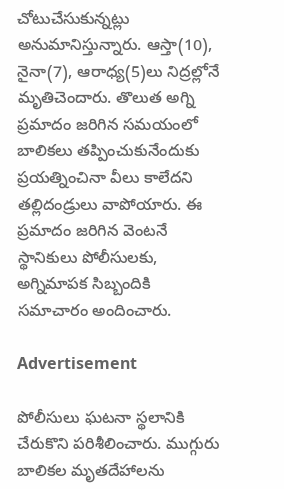చోటుచేసుకున్నట్లు అనుమానిస్తున్నారు. ఆస్తా(10), నైనా(7), ఆరాధ్య(5)లు నిద్రల్లోనే మృతిచెందారు. తొలుత అగ్ని ప్రమాదం జరిగిన సమయంలో బాలికలు తప్పించుకునేందుకు ప్రయత్నించినా వీలు కాలేదని తల్లిదండ్రులు వాపోయారు. ఈ ప్రమాదం జరిగిన వెంటనే స్థానికులు పోలీసులకు, అగ్నిమాపక సిబ్బందికి సమాచారం అందించారు.

Advertisement

పోలీసులు ఘటనా స్థలానికి చేరుకొని పరిశీలించారు. ముగ్గురు బాలికల మృతదేహాలను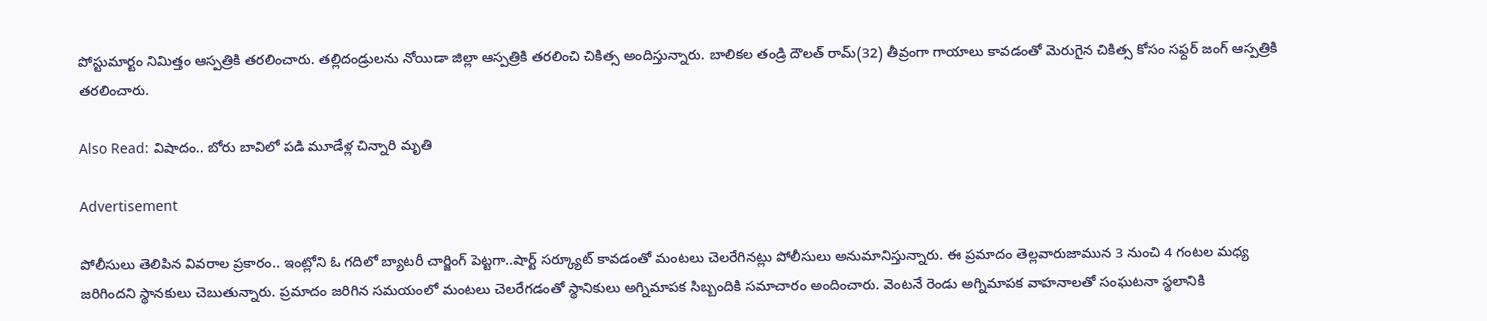పోస్టుమార్టం నిమిత్తం ఆస్పత్రికి తరలించారు. తల్లిదండ్రులను నోయిడా జిల్లా ఆస్పత్రికి తరలించి చికిత్స అందిస్తున్నారు. బాలికల తండ్రి దౌలత్ రామ్(32) తీవ్రంగా గాయాలు కావడంతో మెరుగైన చికిత్స కోసం సఫ్దర్ జంగ్ ఆస్పత్రికి తరలించారు.

Also Read: విషాదం.. బోరు బావిలో పడి మూడేళ్ల చిన్నారి మృతి

Advertisement

పోలీసులు తెలిపిన వివరాల ప్రకారం.. ఇంట్లోని ఓ గదిలో బ్యాటరీ చార్జింగ్ పెట్టగా..షార్ట్ సర్క్యూట్ కావడంతో మంటలు చెలరేగినట్లు పోలీసులు అనుమానిస్తున్నారు. ఈ ప్రమాదం తెల్లవారుజామున 3 నుంచి 4 గంటల మధ్య జరిగిందని స్థానకులు చెబుతున్నారు. ప్రమాదం జరిగిన సమయంలో మంటలు చెలరేగడంతో స్థానికులు అగ్నిమాపక సిబ్బందికి సమాచారం అందించారు. వెంటనే రెండు అగ్నిమాపక వాహనాలతో సంఘటనా స్థలానికి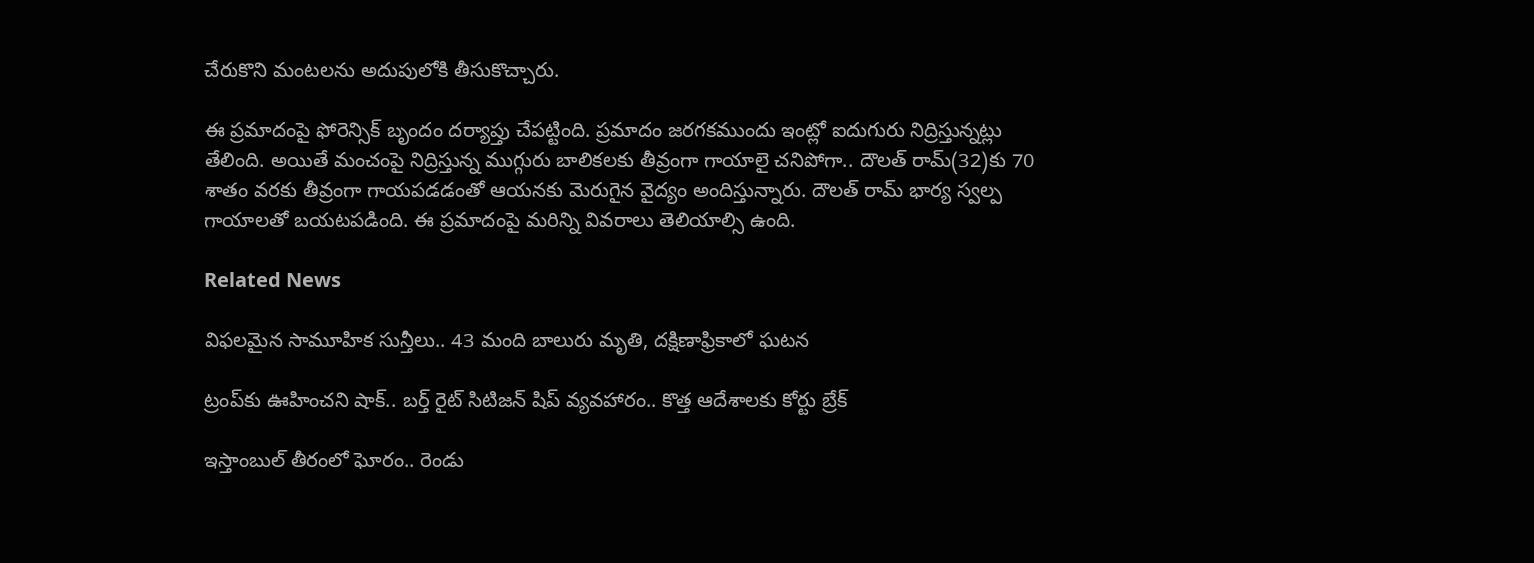చేరుకొని మంటలను అదుపులోకి తీసుకొచ్చారు.

ఈ ప్రమాదంపై ఫోరెన్సిక్ బృందం దర్యాప్తు చేపట్టింది. ప్రమాదం జరగకముందు ఇంట్లో ఐదుగురు నిద్రిస్తున్నట్లు తేలింది. అయితే మంచంపై నిద్రిస్తున్న ముగ్గురు బాలికలకు తీవ్రంగా గాయాలై చనిపోగా.. దౌలత్ రామ్(32)కు 70 శాతం వరకు తీవ్రంగా గాయపడడంతో ఆయనకు మెరుగైన వైద్యం అందిస్తున్నారు. దౌలత్ రామ్ భార్య స్వల్ప గాయాలతో బయటపడింది. ఈ ప్రమాదంపై మరిన్ని వివరాలు తెలియాల్సి ఉంది.

Related News

విఫలమైన సామూహిక సున్తీలు.. 43 మంది బాలురు మృతి, దక్షిణాఫ్రికాలో ఘటన

ట్రంప్‌‌కు ఊహించని షాక్‌.. బర్త్ రైట్ సిటిజన్ షిప్ వ్యవహారం.. కొత్త ఆదేశాలకు కోర్టు బ్రేక్

ఇస్తాంబుల్ తీరంలో ఘోరం.. రెండు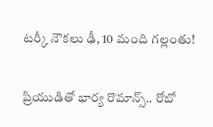టర్కీ నౌకలు ఢీ, 10 మంది గల్లంతు!

ప్రియుడితో భార్య రొమాన్స్.. రోబో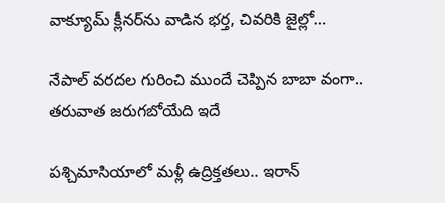వాక్యూమ్ క్లీనర్‌ను వాడిన భర్త, చివరికి జైల్లో…

నేపాల్ వరదల గురించి ముందే చెప్పిన బాబా వంగా.. తరువాత జరుగబోయేది ఇదే

పశ్చిమాసియాలో మళ్లీ ఉద్రిక్తతలు.. ఇరాన్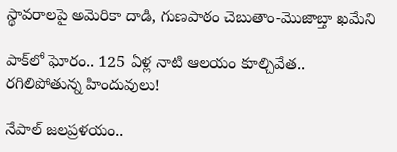స్థావరాలపై అమెరికా దాడి, గుణపాఠం చెబుతాం-మొజాబ్తా ఖమేని

పాక్‌లో ఘోరం.. 125 ఏళ్ల నాటి ఆలయం కూల్చివేత.. రగిలిపోతున్న హిందువులు!

నేపాల్ జలప్రళయం..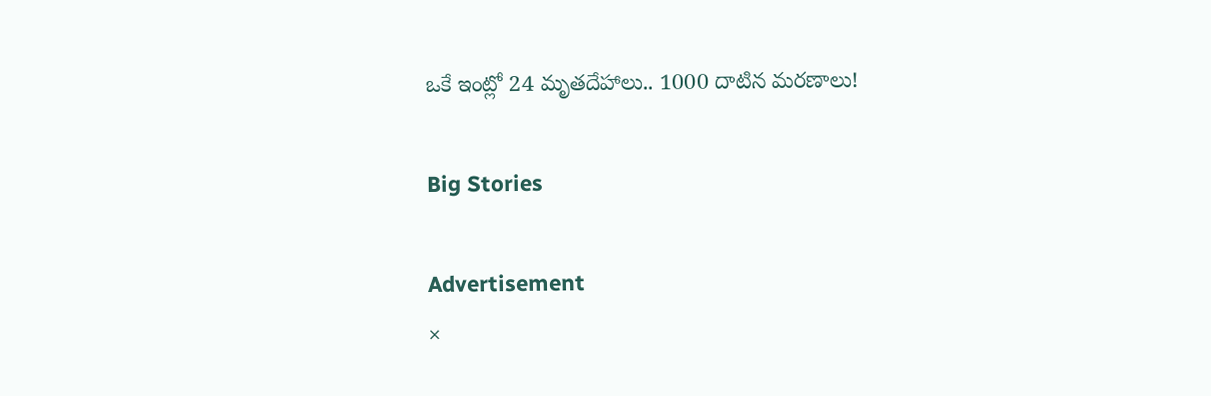ఒకే ఇంట్లో 24 మృతదేహాలు.. 1000 దాటిన మరణాలు!

Big Stories

Advertisement
×